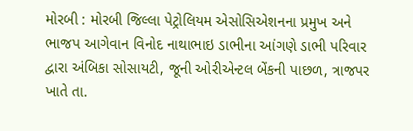મોરબી : મોરબી જિલ્લા પેટ્રોલિયમ એસોસિએશનના પ્રમુખ અને ભાજપ આગેવાન વિનોદ નાથાભાઇ ડાભીના આંગણે ડાભી પરિવાર દ્વારા અંબિકા સોસાયટી, જૂની ઓરીએન્ટલ બેંકની પાછળ, ત્રાજપર ખાતે તા.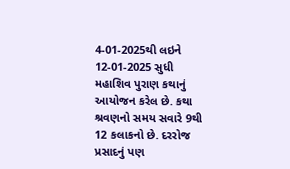4-01-2025થી લઇને 12-01-2025 સુધી મહાશિવ પુરાણ કથાનું આયોજન કરેલ છે. કથા શ્રવણનો સમય સવારે 9થી 12 કલાકનો છે. દરરોજ પ્રસાદનું પણ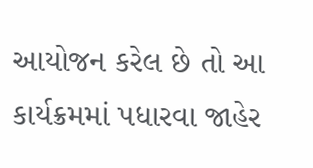આયોજન કરેલ છે તો આ કાર્યક્રમમાં પધારવા જાહેર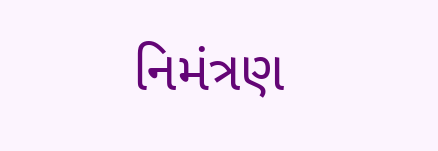નિમંત્રણ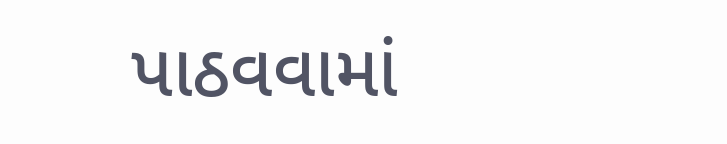પાઠવવામાં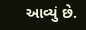આવ્યું છે.